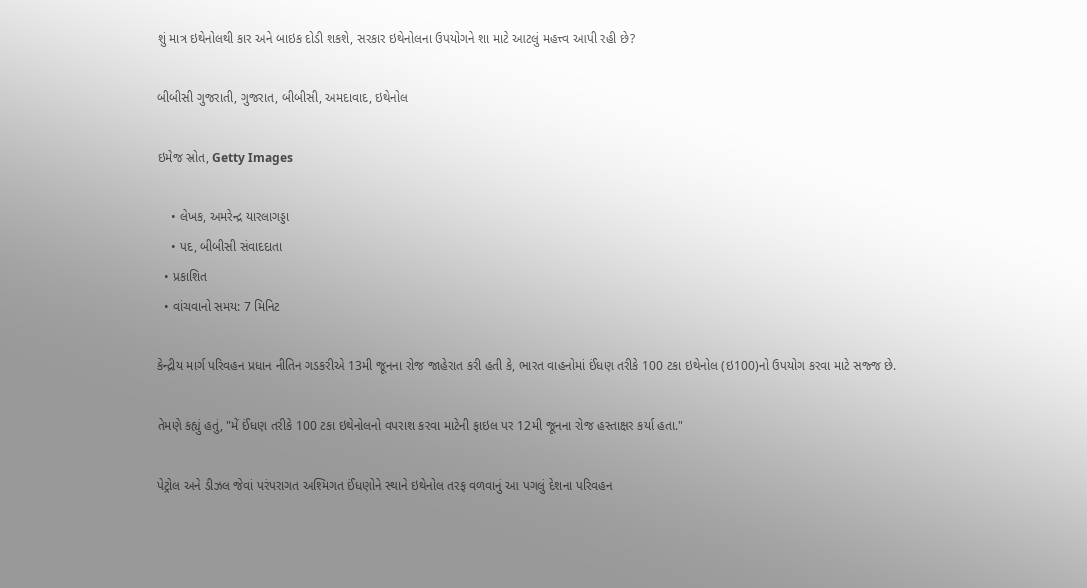શું માત્ર ઇથેનોલથી કાર અને બાઇક દોડી શકશે, સરકાર ઇથેનોલના ઉપયોગને શા માટે આટલું મહત્ત્વ આપી રહી છે?

બીબીસી ગુજરાતી, ગુજરાત, બીબીસી, અમદાવાદ, ઇથેનોલ

ઇમેજ સ્રોત, Getty Images

    • લેખક, અમરેન્દ્ર યારલાગડ્ડા
    • પદ, બીબીસી સંવાદદાતા
  • પ્રકાશિત
  • વાંચવાનો સમય: 7 મિનિટ

કેન્દ્રીય માર્ગ પરિવહન પ્રધાન નીતિન ગડકરીએ 13મી જૂનના રોજ જાહેરાત કરી હતી કે, ભારત વાહનોમાં ઈંધણ તરીકે 100 ટકા ઇથેનોલ (ઇ100)નો ઉપયોગ કરવા માટે સજ્જ છે.

તેમણે કહ્યું હતું, "મેં ઈંધણ તરીકે 100 ટકા ઇથેનોલનો વપરાશ કરવા માટેની ફાઇલ પર 12મી જૂનના રોજ હસ્તાક્ષર કર્યા હતા."

પેટ્રોલ અને ડીઝલ જેવાં પરંપરાગત અશ્મિગત ઈંધણોને સ્થાને ઇથેનોલ તરફ વળવાનું આ પગલું દેશના પરિવહન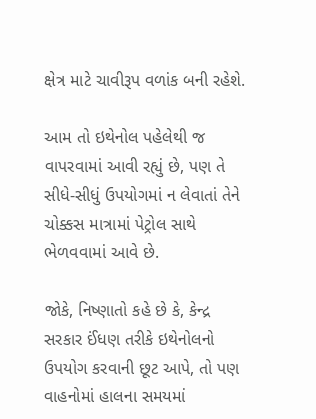ક્ષેત્ર માટે ચાવીરૂપ વળાંક બની રહેશે.

આમ તો ઇથેનોલ પહેલેથી જ વાપરવામાં આવી રહ્યું છે, પણ તે સીધે-સીધું ઉપયોગમાં ન લેવાતાં તેને ચોક્કસ માત્રામાં પેટ્રોલ સાથે ભેળવવામાં આવે છે.

જોકે, નિષ્ણાતો કહે છે કે, કેન્દ્ર સરકાર ઈંધણ તરીકે ઇથેનોલનો ઉપયોગ કરવાની છૂટ આપે, તો પણ વાહનોમાં હાલના સમયમાં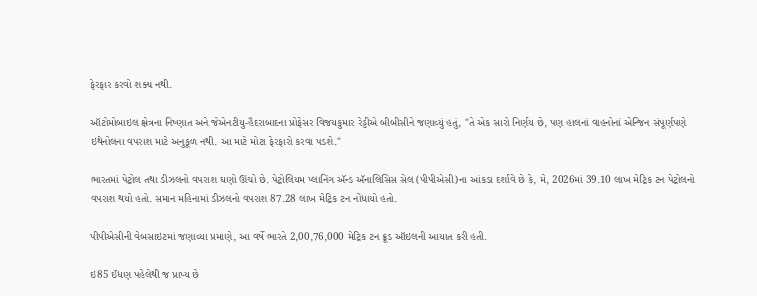ફેરફાર કરવો શક્ય નથી.

ઑટોમોબાઇલ ક્ષેત્રના નિષ્ણાત અને જેએનટીયુ-હૈદરાબાદના પ્રોફેસર વિજયકુમાર રેડ્ડીએ બીબીસીને જણાવ્યું હતું, "તે એક સારો નિર્ણય છે, પણ હાલનાં વાહનોનાં એન્જિન સંપૂર્ણપણે ઇથેનોલના વપરાશ માટે અનુકૂળ નથી. આ માટે મોટા ફેરફારો કરવા પડશે."

ભારતમાં પેટ્રોલ તથા ડીઝલનો વપરાશ ઘણો ઊંચો છે. પેટ્રોલિયમ પ્લાનિંગ ઍન્ડ ઍનાલિસિસ સેલ (પીપીએસી)ના આંકડા દર્શાવે છે કે, મે, 2026માં 39.10 લાખ મેટ્રિક ટન પેટ્રોલનો વપરાશ થયો હતો. સમાન મહિનામાં ડીઝલનો વપરાશ 87.28 લાખ મેટ્રિક ટન નોંધાયો હતો.

પીપીએસીની વેબસાઇટમાં જણાવ્યા પ્રમાણે, આ વર્ષે ભારતે 2,00,76,000 મેટ્રિક ટન ક્રૂડ ઑઇલની આયાત કરી હતી.

ઇ85 ઈંધણ પહેલેથી જ પ્રાપ્ય છે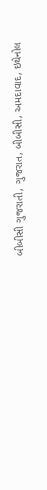બીબીસી ગુજરાતી, ગુજરાત, બીબીસી, અમદાવાદ, ઇથેનોલ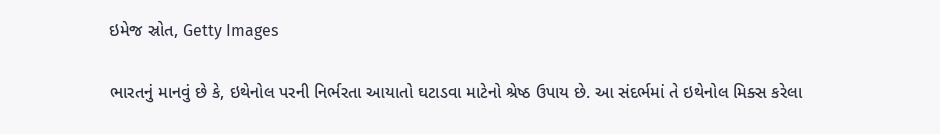ઇમેજ સ્રોત, Getty Images

ભારતનું માનવું છે કે, ઇથેનોલ પરની નિર્ભરતા આયાતો ઘટાડવા માટેનો શ્રેષ્ઠ ઉપાય છે. આ સંદર્ભમાં તે ઇથેનોલ મિક્સ કરેલા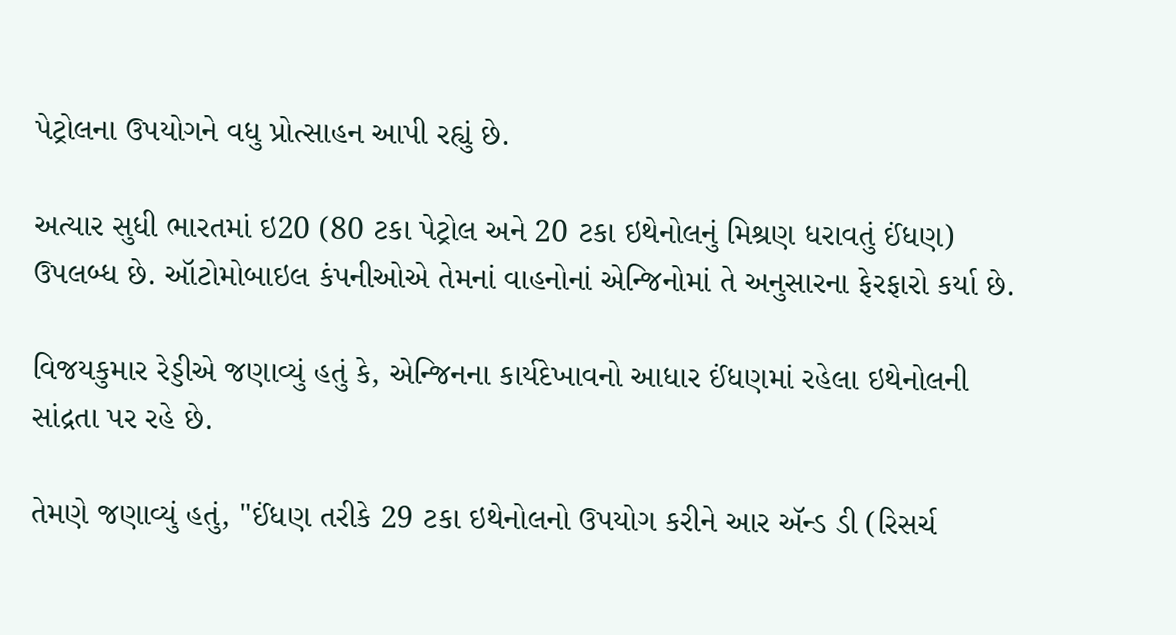પેટ્રોલના ઉપયોગને વધુ પ્રોત્સાહન આપી રહ્યું છે.

અત્યાર સુધી ભારતમાં ઇ20 (80 ટકા પેટ્રોલ અને 20 ટકા ઇથેનોલનું મિશ્રણ ધરાવતું ઈંધણ) ઉપલબ્ધ છે. ઑટોમોબાઇલ કંપનીઓએ તેમનાં વાહનોનાં એન્જિનોમાં તે અનુસારના ફેરફારો કર્યા છે.

વિજયકુમાર રેડ્ડીએ જણાવ્યું હતું કે, એન્જિનના કાર્યદેખાવનો આધાર ઈંધણમાં રહેલા ઇથેનોલની સાંદ્રતા પર રહે છે.

તેમણે જણાવ્યું હતું, "ઈંધણ તરીકે 29 ટકા ઇથેનોલનો ઉપયોગ કરીને આર ઍન્ડ ડી (રિસર્ચ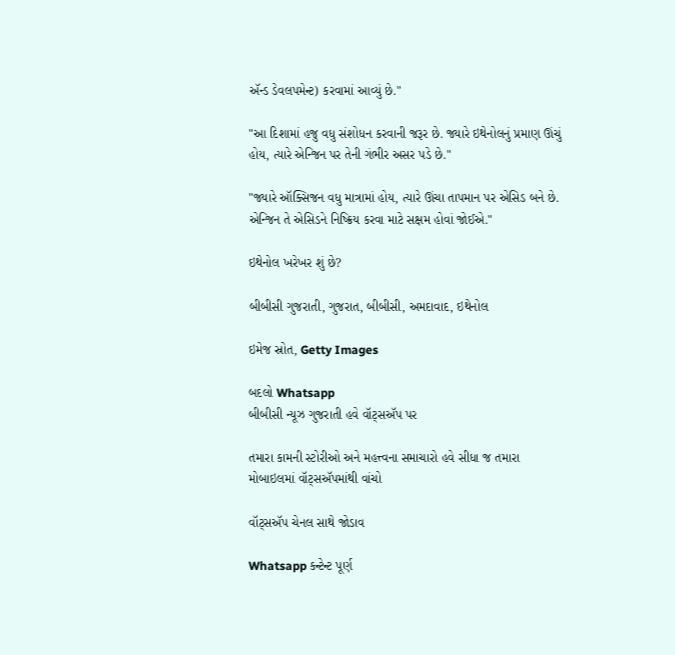ઍન્ડ ડેવલપમેન્ટ) કરવામાં આવ્યું છે."

"આ દિશામાં હજુ વધુ સંશોધન કરવાની જરૂર છે. જ્યારે ઇથેનોલનું પ્રમાણ ઊંચું હોય, ત્યારે એન્જિન પર તેની ગંભીર અસર પડે છે."

"જ્યારે ઑક્સિજન વધુ માત્રામાં હોય, ત્યારે ઊંચા તાપમાન પર એસિડ બને છે. એન્જિન તે એસિડને નિષ્ક્રિય કરવા માટે સક્ષમ હોવાં જોઈએ."

ઇથેનોલ ખરેખર શું છે?

બીબીસી ગુજરાતી, ગુજરાત, બીબીસી, અમદાવાદ, ઇથેનોલ

ઇમેજ સ્રોત, Getty Images

બદલો Whatsapp
બીબીસી ન્યૂઝ ગુજરાતી હવે વૉટ્સઍપ પર

તમારા કામની સ્ટોરીઓ અને મહત્ત્વના સમાચારો હવે સીધા જ તમારા મોબાઇલમાં વૉટ્સઍપમાંથી વાંચો

વૉટ્સઍપ ચેનલ સાથે જોડાવ

Whatsapp કન્ટેન્ટ પૂર્ણ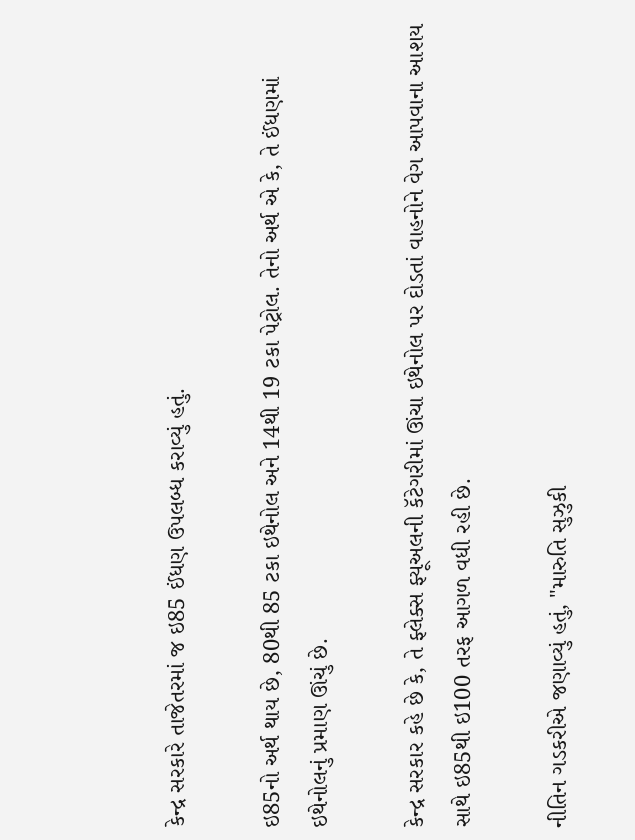કેન્દ્ર સરકારે તાજેતરમાં જ ઇ85 ઈંધણ ઉપલબ્ધ કરાવ્યું હતું.

ઇ85નો અર્થ થાય છે, 80થી 85 ટકા ઇથેનોલ અને 14થી 19 ટકા પેટ્રોલ. તેનો અર્થ એ કે, તે ઈંધણમાં ઇથેનોલનું પ્રમાણ ઊંચું છે.

કેન્દ્ર સરકાર કહે છે કે, તે ફ્લેક્સ ફ્યૂઅલની કૅટેગરીમાં ઊંચા ઇથેનોલ પર દોડતાં વાહનોને વેગ આપવાના આશય સાથે ઇ85થી ઇ100 તરફ આગળ વધી રહી છે.

નીતિન ગડકરીએ જણાવ્યું હતું, "મારુતિ સુઝુકી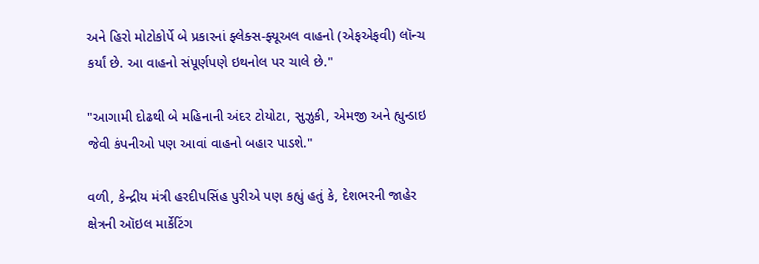અને હિરો મોટોકોર્પે બે પ્રકારનાં ફ્લેક્સ-ફ્યૂઅલ વાહનો (એફએફવી) લૉન્ચ કર્યાં છે. આ વાહનો સંપૂર્ણપણે ઇથનોલ પર ચાલે છે."

"આગામી દોઢથી બે મહિનાની અંદર ટોયોટા, સુઝુકી, એમજી અને હ્યુન્ડાઇ જેવી કંપનીઓ પણ આવાં વાહનો બહાર પાડશે."

વળી, કેન્દ્રીય મંત્રી હરદીપસિંહ પુરીએ પણ કહ્યું હતું કે, દેશભરની જાહેર ક્ષેત્રની ઑઇલ માર્કેટિંગ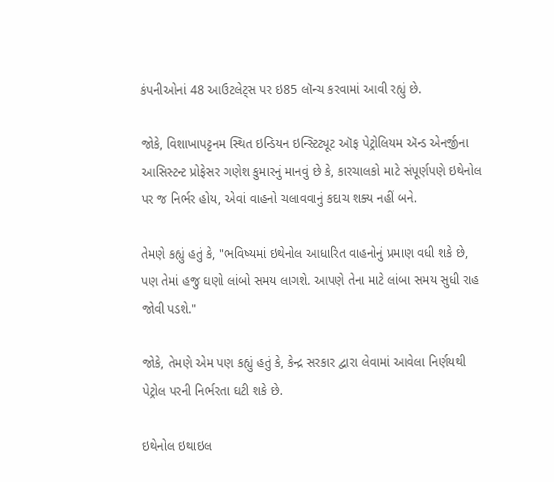કંપનીઓનાં 48 આઉટલેટ્સ પર ઇ85 લૉન્ચ કરવામાં આવી રહ્યું છે.

જોકે, વિશાખાપટ્ટનમ સ્થિત ઇન્ડિયન ઇન્સ્ટિટ્યૂટ ઑફ પેટ્રોલિયમ ઍન્ડ એનર્જીના આસિસ્ટન્ટ પ્રોફેસર ગણેશ કુમારનું માનવું છે કે, કારચાલકો માટે સંપૂર્ણપણે ઇથેનોલ પર જ નિર્ભર હોય, એવાં વાહનો ચલાવવાનું કદાચ શક્ય નહીં બને.

તેમણે કહ્યું હતું કે, "ભવિષ્યમાં ઇથેનોલ આધારિત વાહનોનું પ્રમાણ વધી શકે છે, પણ તેમાં હજુ ઘણો લાંબો સમય લાગશે. આપણે તેના માટે લાંબા સમય સુધી રાહ જોવી પડશે."

જોકે, તેમણે એમ પણ કહ્યું હતું કે, કેન્દ્ર સરકાર દ્વારા લેવામાં આવેલા નિર્ણયથી પેટ્રોલ પરની નિર્ભરતા ઘટી શકે છે.

ઇથેનોલ ઇથાઇલ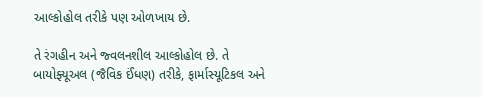આલ્કોહોલ તરીકે પણ ઓળખાય છે.

તે રંગહીન અને જ્વલનશીલ આલ્કોહોલ છે. તે બાયોફ્યૂઅલ (જૈવિક ઈંધણ) તરીકે, ફાર્માસ્યૂટિકલ અને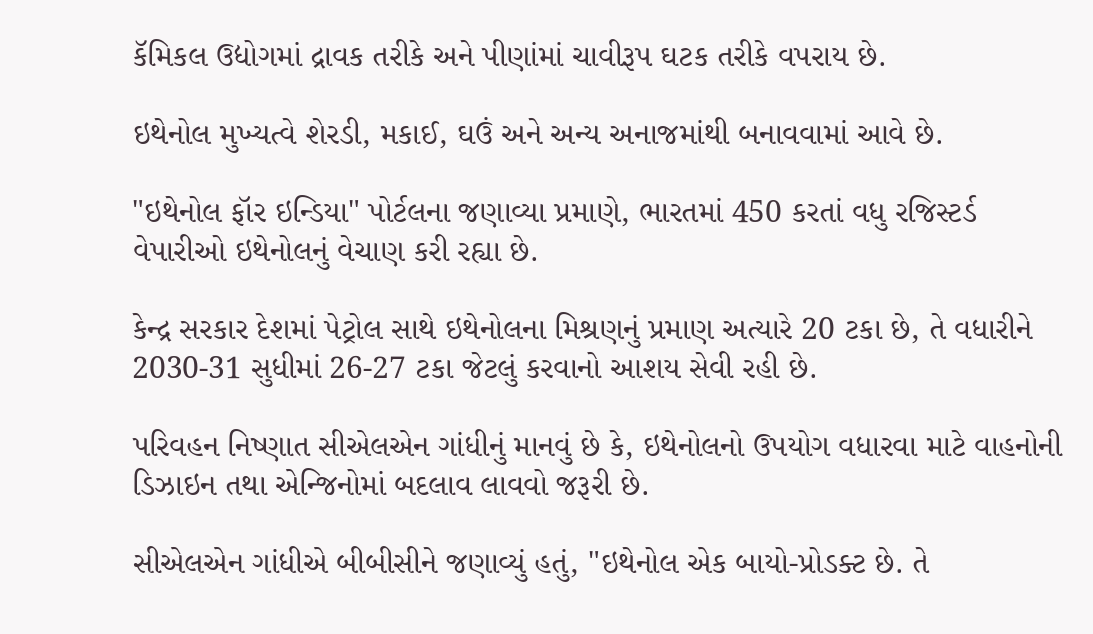કૅમિકલ ઉદ્યોગમાં દ્રાવક તરીકે અને પીણાંમાં ચાવીરૂપ ઘટક તરીકે વપરાય છે.

ઇથેનોલ મુખ્યત્વે શેરડી, મકાઈ, ઘઉં અને અન્ય અનાજમાંથી બનાવવામાં આવે છે.

"ઇથેનોલ ફૉર ઇન્ડિયા" પોર્ટલના જણાવ્યા પ્રમાણે, ભારતમાં 450 કરતાં વધુ રજિસ્ટર્ડ વેપારીઓ ઇથેનોલનું વેચાણ કરી રહ્યા છે.

કેન્દ્ર સરકાર દેશમાં પેટ્રોલ સાથે ઇથેનોલના મિશ્રણનું પ્રમાણ અત્યારે 20 ટકા છે, તે વધારીને 2030-31 સુધીમાં 26-27 ટકા જેટલું કરવાનો આશય સેવી રહી છે.

પરિવહન નિષ્ણાત સીએલએન ગાંધીનું માનવું છે કે, ઇથેનોલનો ઉપયોગ વધારવા માટે વાહનોની ડિઝાઇન તથા એન્જિનોમાં બદલાવ લાવવો જરૂરી છે.

સીએલએન ગાંધીએ બીબીસીને જણાવ્યું હતું, "ઇથેનોલ એક બાયો-પ્રોડક્ટ છે. તે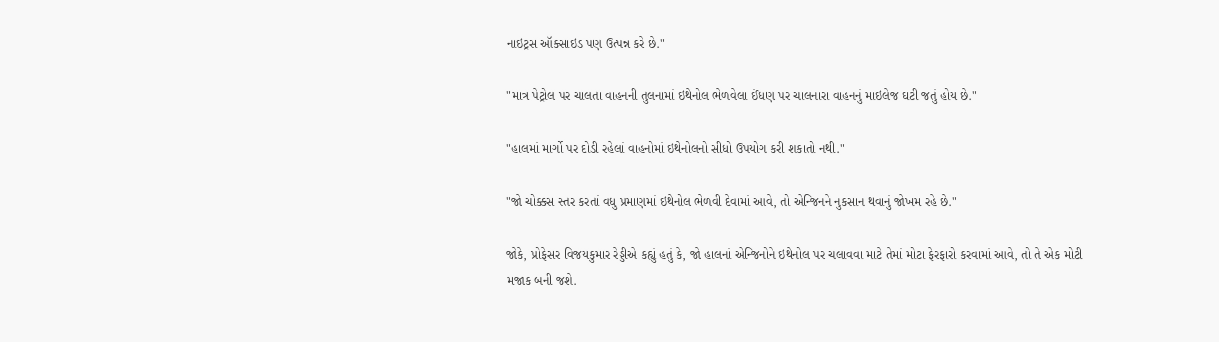નાઇટ્રસ ઑક્સાઇડ પણ ઉત્પન્ન કરે છે."

"માત્ર પેટ્રોલ પર ચાલતા વાહનની તુલનામાં ઇથેનોલ ભેળવેલા ઈંધણ પર ચાલનારા વાહનનું માઇલેજ ઘટી જતું હોય છે."

"હાલમાં માર્ગો પર દોડી રહેલાં વાહનોમાં ઇથેનોલનો સીધો ઉપયોગ કરી શકાતો નથી."

"જો ચોક્કસ સ્તર કરતાં વધુ પ્રમાણમાં ઇથેનોલ ભેળવી દેવામાં આવે, તો એન્જિનને નુકસાન થવાનું જોખમ રહે છે."

જોકે, પ્રોફેસર વિજયકુમાર રેડ્ડીએ કહ્યું હતું કે, જો હાલનાં એન્જિનોને ઇથેનોલ પર ચલાવવા માટે તેમાં મોટા ફેરફારો કરવામાં આવે, તો તે એક મોટી મજાક બની જશે.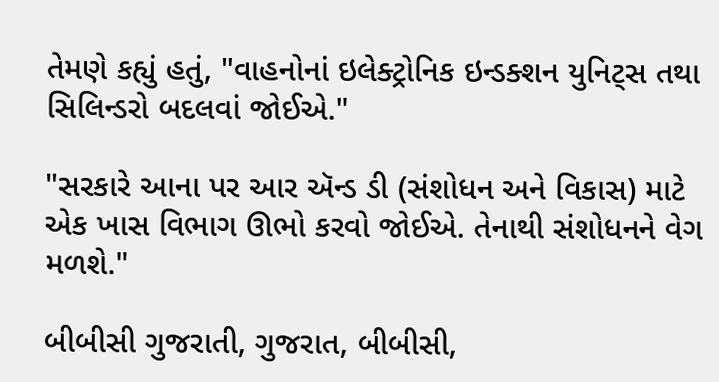તેમણે કહ્યું હતું, "વાહનોનાં ઇલેક્ટ્રોનિક ઇન્ડક્શન યુનિટ્સ તથા સિલિન્ડરો બદલવાં જોઈએ."

"સરકારે આના પર આર ઍન્ડ ડી (સંશોધન અને વિકાસ) માટે એક ખાસ વિભાગ ઊભો કરવો જોઈએ. તેનાથી સંશોધનને વેગ મળશે."

બીબીસી ગુજરાતી, ગુજરાત, બીબીસી,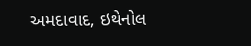અમદાવાદ, ઇથેનોલ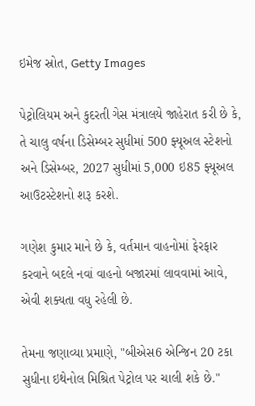ઇમેજ સ્રોત, Getty Images

પેટ્રોલિયમ અને કુદરતી ગેસ મંત્રાલયે જાહેરાત કરી છે કે, તે ચાલુ વર્ષના ડિસેમ્બર સુધીમાં 500 ફ્યૂઅલ સ્ટેશનો અને ડિસેમ્બર, 2027 સુધીમાં 5,000 ઇ85 ફ્યૂઅલ આઉટસ્ટેશનો શરૂ કરશે.

ગણેશ કુમાર માને છે કે, વર્તમાન વાહનોમાં ફેરફાર કરવાને બદલે નવાં વાહનો બજારમાં લાવવામાં આવે, એવી શક્યતા વધુ રહેલી છે.

તેમના જણાવ્યા પ્રમાણે, "બીએસ6 એન્જિન 20 ટકા સુધીના ઇથેનોલ મિશ્રિત પેટ્રોલ પર ચાલી શકે છે."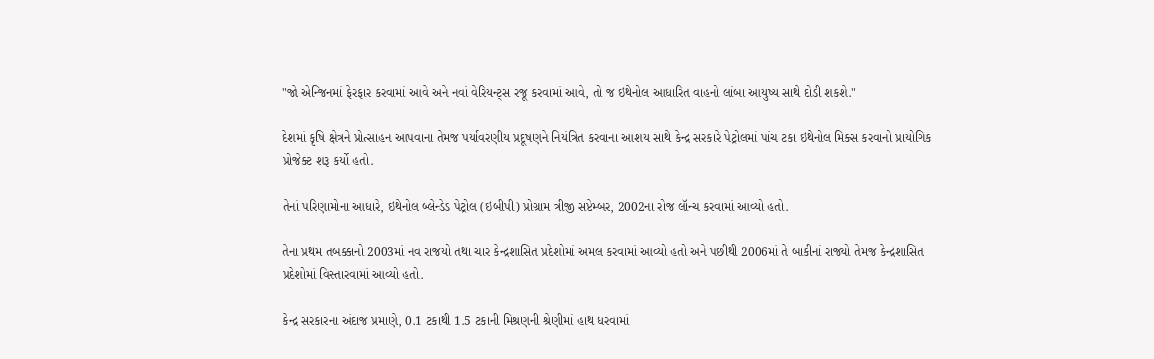"જો એન્જિનમાં ફેરફાર કરવામાં આવે અને નવાં વેરિયન્ટ્સ રજૂ કરવામાં આવે, તો જ ઇથેનોલ આધારિત વાહનો લાંબા આયુષ્ય સાથે દોડી શકશે."

દેશમાં કૃષિ ક્ષેત્રને પ્રોત્સાહન આપવાના તેમજ પર્યાવરણીય પ્રદૂષણને નિયંત્રિત કરવાના આશય સાથે કેન્દ્ર સરકારે પેટ્રોલમાં પાંચ ટકા ઇથેનોલ મિક્સ કરવાનો પ્રાયોગિક પ્રોજેક્ટ શરૂ કર્યો હતો.

તેનાં પરિણામોના આધારે, ઇથેનોલ બ્લેન્ડેડ પેટ્રોલ (ઇબીપી) પ્રોગ્રામ ત્રીજી સપ્ટેમ્બર, 2002ના રોજ લૉન્ચ કરવામાં આવ્યો હતો.

તેના પ્રથમ તબક્કાનો 2003માં નવ રાજયો તથા ચાર કેન્દ્રશાસિત પ્રદેશોમાં અમલ કરવામાં આવ્યો હતો અને પછીથી 2006માં તે બાકીનાં રાજ્યો તેમજ કેન્દ્રશાસિત પ્રદેશોમાં વિસ્તારવામાં આવ્યો હતો.

કેન્દ્ર સરકારના અંદાજ પ્રમાણે, 0.1 ટકાથી 1.5 ટકાની મિશ્રણની શ્રેણીમાં હાથ ધરવામાં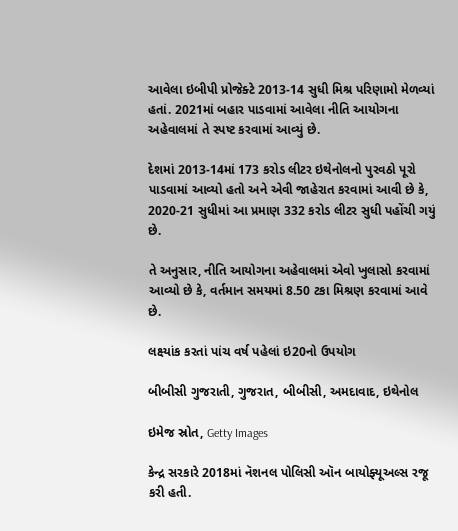આવેલા ઇબીપી પ્રોજેક્ટે 2013-14 સુધી મિશ્ર પરિણામો મેળવ્યાં હતાં. 2021માં બહાર પાડવામાં આવેલા નીતિ આયોગના અહેવાલમાં તે સ્પષ્ટ કરવામાં આવ્યું છે.

દેશમાં 2013-14માં 173 કરોડ લીટર ઇથેનોલનો પુરવઠો પૂરો પાડવામાં આવ્યો હતો અને એવી જાહેરાત કરવામાં આવી છે કે, 2020-21 સુધીમાં આ પ્રમાણ 332 કરોડ લીટર સુધી પહોંચી ગયું છે.

તે અનુસાર, નીતિ આયોગના અહેવાલમાં એવો ખુલાસો કરવામાં આવ્યો છે કે, વર્તમાન સમયમાં 8.50 ટકા મિશ્રણ કરવામાં આવે છે.

લક્ષ્યાંક કરતાં પાંચ વર્ષ પહેલાં ઇ20નો ઉપયોગ

બીબીસી ગુજરાતી, ગુજરાત, બીબીસી, અમદાવાદ, ઇથેનોલ

ઇમેજ સ્રોત, Getty Images

કેન્દ્ર સરકારે 2018માં નૅશનલ પોલિસી ઑન બાયોફ્યૂઅલ્સ રજૂ કરી હતી.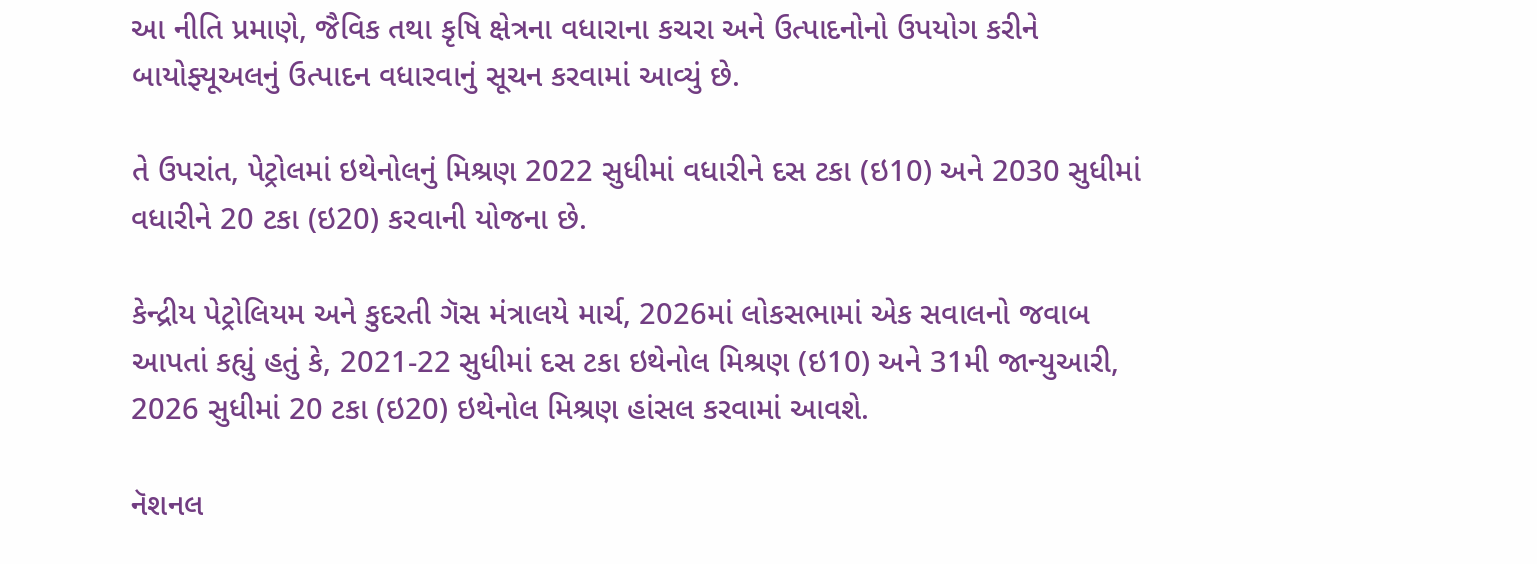આ નીતિ પ્રમાણે, જૈવિક તથા કૃષિ ક્ષેત્રના વધારાના કચરા અને ઉત્પાદનોનો ઉપયોગ કરીને બાયોફ્યૂઅલનું ઉત્પાદન વધારવાનું સૂચન કરવામાં આવ્યું છે.

તે ઉપરાંત, પેટ્રોલમાં ઇથેનોલનું મિશ્રણ 2022 સુધીમાં વધારીને દસ ટકા (ઇ10) અને 2030 સુધીમાં વધારીને 20 ટકા (ઇ20) કરવાની યોજના છે.

કેન્દ્રીય પેટ્રોલિયમ અને કુદરતી ગૅસ મંત્રાલયે માર્ચ, 2026માં લોકસભામાં એક સવાલનો જવાબ આપતાં કહ્યું હતું કે, 2021-22 સુધીમાં દસ ટકા ઇથેનોલ મિશ્રણ (ઇ10) અને 31મી જાન્યુઆરી, 2026 સુધીમાં 20 ટકા (ઇ20) ઇથેનોલ મિશ્રણ હાંસલ કરવામાં આવશે.

નૅશનલ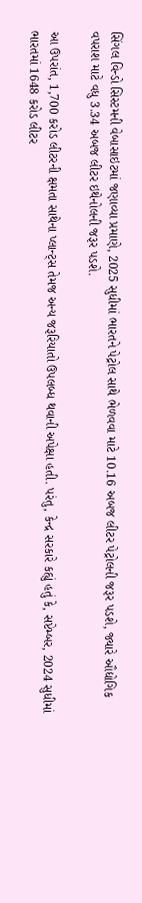સિંગલ વિન્ડો સિસ્ટમની વેબાસાઇટમાં જણાવ્યા પ્રમાણે, 2025 સુધીમાં ભારતને પેટ્રોલ સાથે ભેળવવા માટે 10.16 અબજ લીટર પેટ્રોલની જરૂર પડશે, જ્યારે ઔદ્યોગિક વપરાશ માટે વધુ 3.34 અબજ લીટર ઇથેનોલની જરૂર પડશે.

આ ઉપરાંત, 1,700 કરોડ લીટરની ક્ષમતા સાથેના પ્લાન્ટ્સ તેમજ અન્ય જરૂરિયાતો ઉપલબ્ધ થવાની અપેક્ષા હતી. પરંતુ, કેન્દ્ર સરકારે કહ્યું હતું કે, સપ્ટેમ્બર, 2024 સુધીમાં ભારતમાં 1648 કરોડ લીટર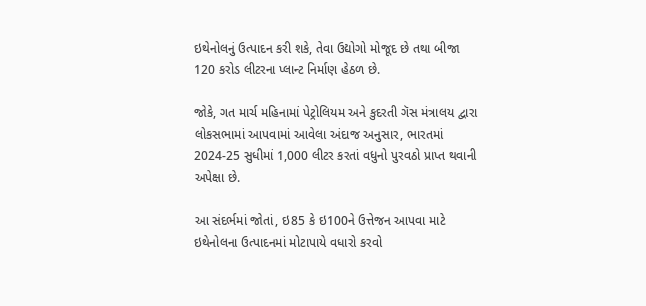ઇથેનોલનું ઉત્પાદન કરી શકે, તેવા ઉદ્યોગો મોજૂદ છે તથા બીજા 120 કરોડ લીટરના પ્લાન્ટ નિર્માણ હેઠળ છે.

જોકે, ગત માર્ચ મહિનામાં પેટ્રોલિયમ અને કુદરતી ગૅસ મંત્રાલય દ્વારા લોકસભામાં આપવામાં આવેલા અંદાજ અનુસાર, ભારતમાં 2024-25 સુધીમાં 1,000 લીટર કરતાં વધુનો પુરવઠો પ્રાપ્ત થવાની અપેક્ષા છે.

આ સંદર્ભમાં જોતાં, ઇ85 કે ઇ100ને ઉત્તેજન આપવા માટે ઇથેનોલના ઉત્પાદનમાં મોટાપાયે વધારો કરવો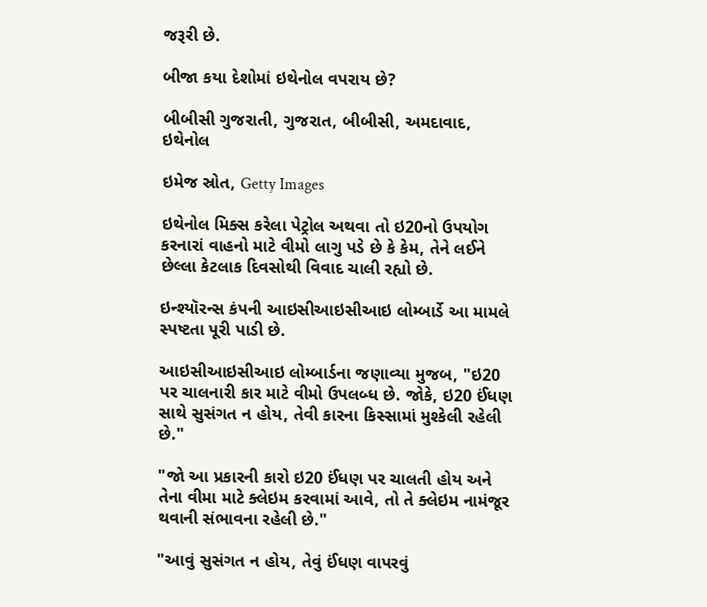જરૂરી છે.

બીજા કયા દેશોમાં ઇથેનોલ વપરાય છે?

બીબીસી ગુજરાતી, ગુજરાત, બીબીસી, અમદાવાદ, ઇથેનોલ

ઇમેજ સ્રોત, Getty Images

ઇથેનોલ મિક્સ કરેલા પેટ્રોલ અથવા તો ઇ20નો ઉપયોગ કરનારાં વાહનો માટે વીમો લાગુ પડે છે કે કેમ, તેને લઈને છેલ્લા કેટલાક દિવસોથી વિવાદ ચાલી રહ્યો છે.

ઇન્શ્યૉરન્સ કંપની આઇસીઆઇસીઆઇ લોમ્બાર્ડે આ મામલે સ્પષ્ટતા પૂરી પાડી છે.

આઇસીઆઇસીઆઇ લોમ્બાર્ડના જણાવ્યા મુજબ, "ઇ20 પર ચાલનારી કાર માટે વીમો ઉપલબ્ધ છે. જોકે, ઇ20 ઈંધણ સાથે સુસંગત ન હોય, તેવી કારના કિસ્સામાં મુશ્કેલી રહેલી છે."

"જો આ પ્રકારની કારો ઇ20 ઈંધણ પર ચાલતી હોય અને તેના વીમા માટે ક્લેઇમ કરવામાં આવે, તો તે ક્લેઇમ નામંજૂર થવાની સંભાવના રહેલી છે."

"આવું સુસંગત ન હોય, તેવું ઈંધણ વાપરવું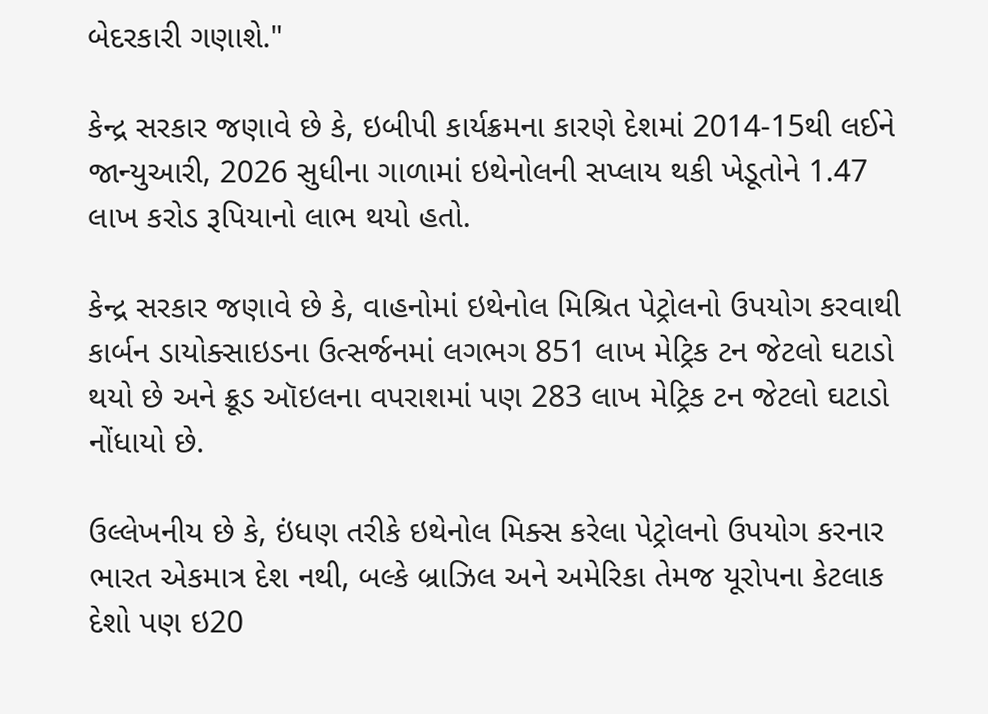બેદરકારી ગણાશે."

કેન્દ્ર સરકાર જણાવે છે કે, ઇબીપી કાર્યક્રમના કારણે દેશમાં 2014-15થી લઈને જાન્યુઆરી, 2026 સુધીના ગાળામાં ઇથેનોલની સપ્લાય થકી ખેડૂતોને 1.47 લાખ કરોડ રૂપિયાનો લાભ થયો હતો.

કેન્દ્ર સરકાર જણાવે છે કે, વાહનોમાં ઇથેનોલ મિશ્રિત પેટ્રોલનો ઉપયોગ કરવાથી કાર્બન ડાયોક્સાઇડના ઉત્સર્જનમાં લગભગ 851 લાખ મેટ્રિક ટન જેટલો ઘટાડો થયો છે અને ક્રૂડ ઑઇલના વપરાશમાં પણ 283 લાખ મેટ્રિક ટન જેટલો ઘટાડો નોંધાયો છે.

ઉલ્લેખનીય છે કે, ઇંધણ તરીકે ઇથેનોલ મિક્સ કરેલા પેટ્રોલનો ઉપયોગ કરનાર ભારત એકમાત્ર દેશ નથી, બલ્કે બ્રાઝિલ અને અમેરિકા તેમજ યૂરોપના કેટલાક દેશો પણ ઇ20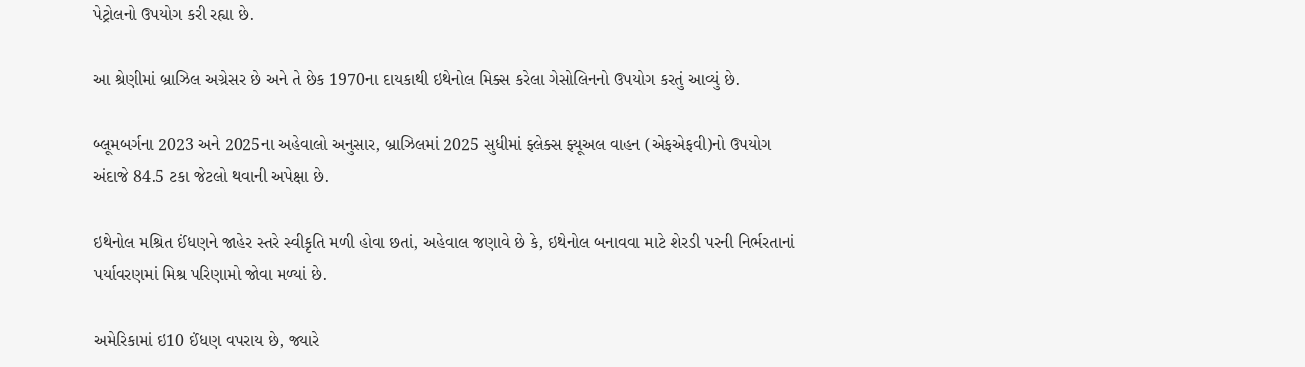પેટ્રોલનો ઉપયોગ કરી રહ્યા છે.

આ શ્રેણીમાં બ્રાઝિલ અગ્રેસર છે અને તે છેક 1970ના દાયકાથી ઇથેનોલ મિક્સ કરેલા ગેસોલિનનો ઉપયોગ કરતું આવ્યું છે.

બ્લૂમબર્ગના 2023 અને 2025ના અહેવાલો અનુસાર, બ્રાઝિલમાં 2025 સુધીમાં ફ્લેક્સ ફ્યૂઅલ વાહન (એફએફવી)નો ઉપયોગ અંદાજે 84.5 ટકા જેટલો થવાની અપેક્ષા છે.

ઇથેનોલ મશ્રિત ઈંધણને જાહેર સ્તરે સ્વીકૃતિ મળી હોવા છતાં, અહેવાલ જણાવે છે કે, ઇથેનોલ બનાવવા માટે શેરડી પરની નિર્ભરતાનાં પર્યાવરણમાં મિશ્ર પરિણામો જોવા મળ્યાં છે.

અમેરિકામાં ઇ10 ઈંધણ વપરાય છે, જ્યારે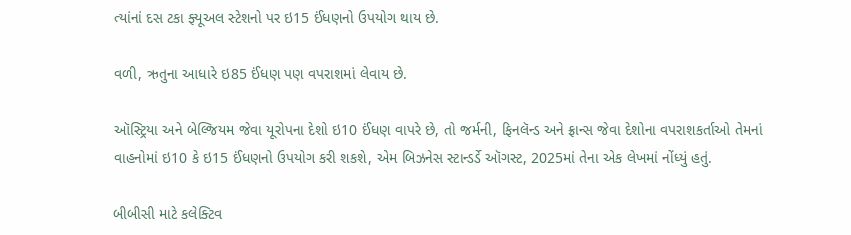ત્યાંનાં દસ ટકા ફ્યૂઅલ સ્ટેશનો પર ઇ15 ઈંધણનો ઉપયોગ થાય છે.

વળી, ઋતુના આધારે ઇ85 ઈંધણ પણ વપરાશમાં લેવાય છે.

ઑસ્ટ્રિયા અને બેલ્જિયમ જેવા યૂરોપના દેશો ઇ10 ઈંધણ વાપરે છે, તો જર્મની, ફિનલૅન્ડ અને ફ્રાન્સ જેવા દેશોના વપરાશકર્તાઓ તેમનાં વાહનોમાં ઇ10 કે ઇ15 ઈંધણનો ઉપયોગ કરી શકશે, એમ બિઝનેસ સ્ટાન્ડર્ડે ઑગસ્ટ, 2025માં તેના એક લેખમાં નોંધ્યું હતું.

બીબીસી માટે કલેક્ટિવ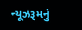ન્યૂઝરૂમનું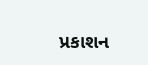પ્રકાશન